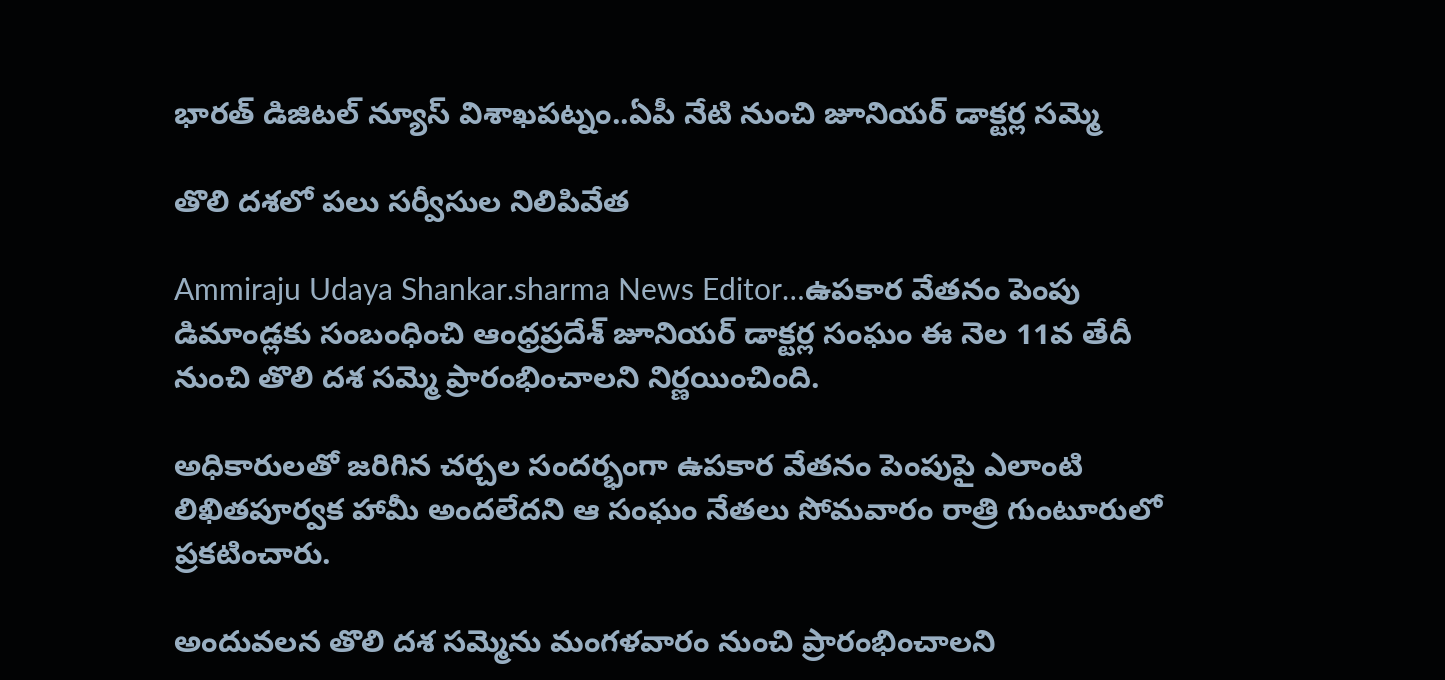భారత్ డిజిటల్ న్యూస్ విశాఖపట్నం..ఏపీ నేటి నుంచి జూనియర్ డాక్టర్ల సమ్మె

తొలి దశలో పలు సర్వీసుల నిలిపివేత

Ammiraju Udaya Shankar.sharma News Editor…ఉపకార వేతనం పెంపు డిమాండ్లకు సంబంధించి ఆంధ్రప్రదేశ్ జూనియర్ డాక్టర్ల సంఘం ఈ నెల 11వ తేదీ నుంచి తొలి దశ సమ్మె ప్రారంభించాలని నిర్ణయించింది.

అధికారులతో జరిగిన చర్చల సందర్భంగా ఉపకార వేతనం పెంపుపై ఎలాంటి లిఖితపూర్వక హామీ అందలేదని ఆ సంఘం నేతలు సోమవారం రాత్రి గుంటూరులో ప్రకటించారు.

అందువలన తొలి దశ సమ్మెను మంగళవారం నుంచి ప్రారంభించాలని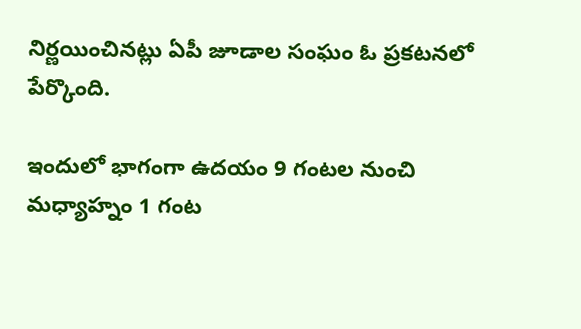నిర్ణయించినట్లు ఏపీ జూడాల సంఘం ఓ ప్రకటనలో పేర్కొంది.

ఇందులో భాగంగా ఉదయం 9 గంటల నుంచి మధ్యాహ్నం 1 గంట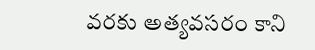వరకు అత్యవసరం కాని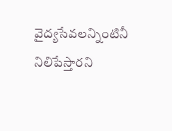వైద్యసేవలన్నింటినీ నిలిపేస్తారని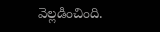వెల్లడించింది.